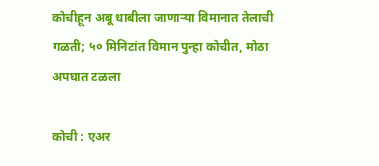कोचीहून अबू धाबीला जाणाऱ्या विमानात तेलाची गळती; ५० मिनिटांत विमान पुन्हा कोचीत, मोठा अपघात टळला

कोची : एअर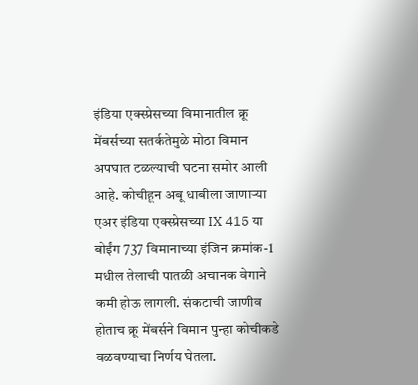इंडिया एक्स्प्रेसच्या विमानातील क्रू मेंबर्सच्या सतर्कतेमुळे मोठा विमान अपघात टळल्याची घटना समोर आली आहे. कोचीहून अबू धाबीला जाणाऱ्या एअर इंडिया एक्स्प्रेसच्या IX 415 या बोईंग 737 विमानाच्या इंजिन क्रमांक-1 मधील तेलाची पातळी अचानक वेगाने कमी होऊ लागली. संकटाची जाणीव होताच क्रू मेंबर्सने विमान पुन्हा कोचीकडे वळवण्याचा निर्णय घेतला.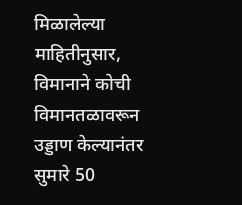मिळालेल्या माहितीनुसार, विमानाने कोची विमानतळावरून उड्डाण केल्यानंतर सुमारे 50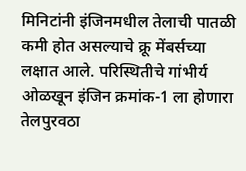मिनिटांनी इंजिनमधील तेलाची पातळी कमी होत असल्याचे क्रू मेंबर्सच्या लक्षात आले. परिस्थितीचे गांभीर्य ओळखून इंजिन क्रमांक-1 ला होणारा तेलपुरवठा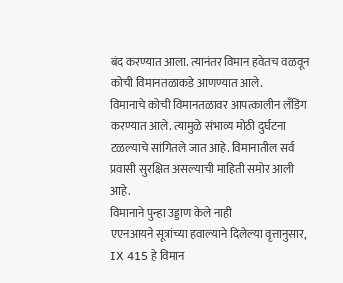बंद करण्यात आला. त्यानंतर विमान हवेतच वळवून कोची विमानतळाकडे आणण्यात आले.
विमानाचे कोची विमानतळावर आपत्कालीन लँडिंग करण्यात आले. त्यामुळे संभाव्य मोठी दुर्घटना टळल्याचे सांगितले जात आहे. विमानातील सर्व प्रवासी सुरक्षित असल्याची माहिती समोर आली आहे.
विमानाने पुन्हा उड्डाण केले नाही
एएनआयने सूत्रांच्या हवाल्याने दिलेल्या वृत्तानुसार, IX 415 हे विमान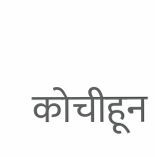कोचीहून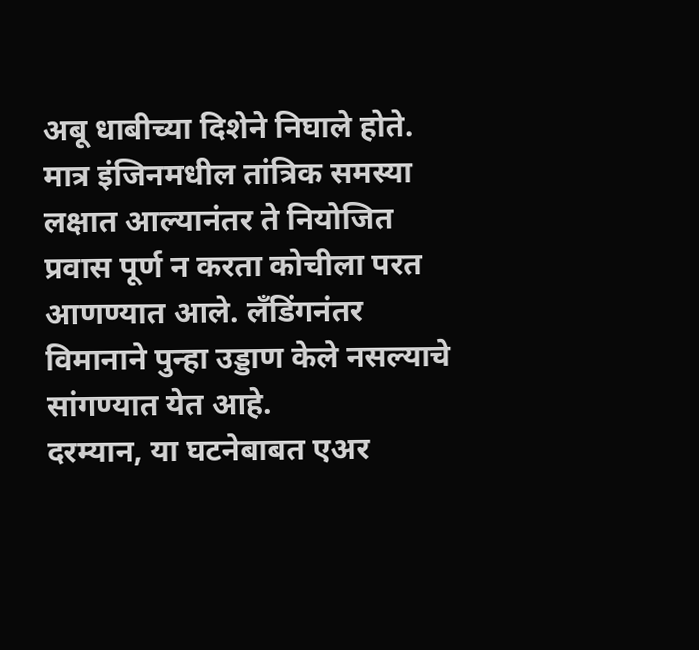अबू धाबीच्या दिशेने निघाले होते. मात्र इंजिनमधील तांत्रिक समस्या लक्षात आल्यानंतर ते नियोजित प्रवास पूर्ण न करता कोचीला परत आणण्यात आले. लँडिंगनंतर विमानाने पुन्हा उड्डाण केले नसल्याचे सांगण्यात येत आहे.
दरम्यान, या घटनेबाबत एअर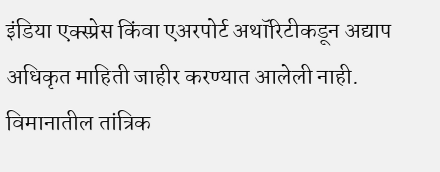इंडिया एक्स्प्रेस किंवा एअरपोर्ट अथॉरिटीकडून अद्याप अधिकृत माहिती जाहीर करण्यात आलेली नाही. विमानातील तांत्रिक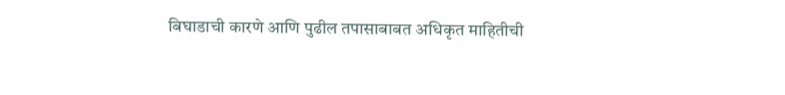बिघाडाची कारणे आणि पुढील तपासाबाबत अधिकृत माहितीची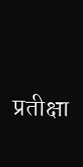प्रतीक्षा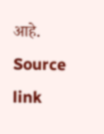आहे.
Source link